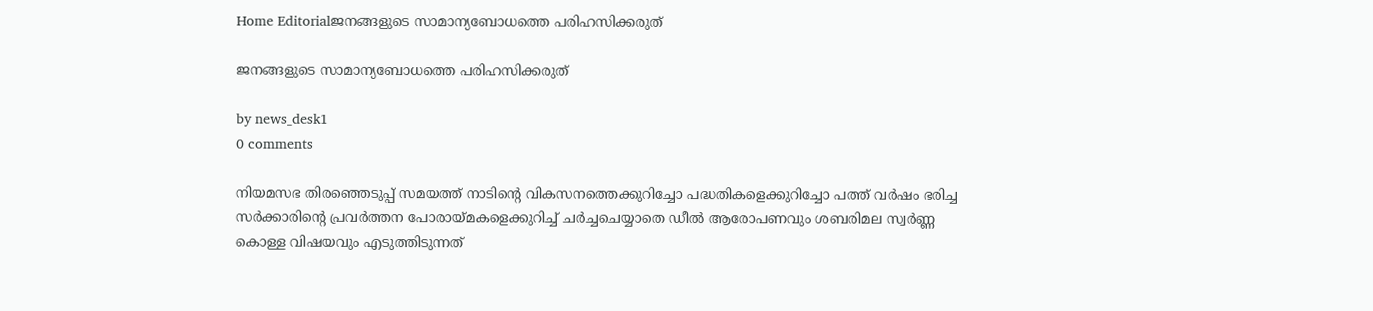Home Editorialജനങ്ങളുടെ സാമാന്യബോധത്തെ പരിഹസിക്കരുത്

ജനങ്ങളുടെ സാമാന്യബോധത്തെ പരിഹസിക്കരുത്

by news_desk1
0 comments

നിയമസഭ തിരഞ്ഞെടുപ്പ് സമയത്ത് നാടിൻ്റെ വികസനത്തെക്കുറിച്ചോ പദ്ധതികളെക്കുറിച്ചോ പത്ത് വർഷം ഭരിച്ച സർക്കാരിൻ്റെ പ്രവർത്തന പോരായ്മകളെക്കുറിച്ച് ചർച്ചചെയ്യാതെ ഡീൽ ആരോപണവും ശബരിമല സ്വർണ്ണ കൊള്ള വിഷയവും എടുത്തിടുന്നത്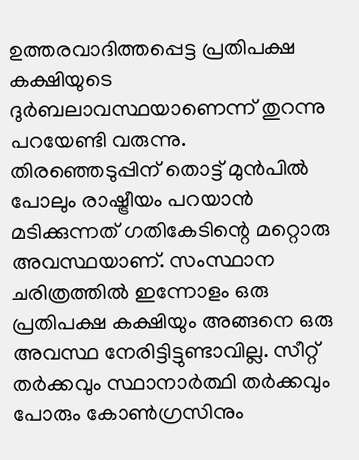ഉത്തരവാദിത്തപ്പെട്ട പ്രതിപക്ഷ കക്ഷിയുടെ ദുർബലാവസ്ഥയാണെന്ന് തുറന്നു പറയേണ്ടി വരുന്നു. തിരഞ്ഞെടുപ്പിന് തൊട്ട് മുൻപിൽ പോലും രാഷ്ട്രീയം പറയാൻ മടിക്കുന്നത് ഗതികേടിന്റെ മറ്റൊരു അവസ്ഥയാണ്. സംസ്ഥാന ചരിത്രത്തിൽ ഇന്നോളം ഒരു പ്രതിപക്ഷ കക്ഷിയും അങ്ങനെ ഒരു അവസ്ഥ നേരിട്ടിട്ടുണ്ടാവില്ല. സീറ്റ് തർക്കവും സ്ഥാനാർത്ഥി തർക്കവും പോരും കോൺഗ്രസിനും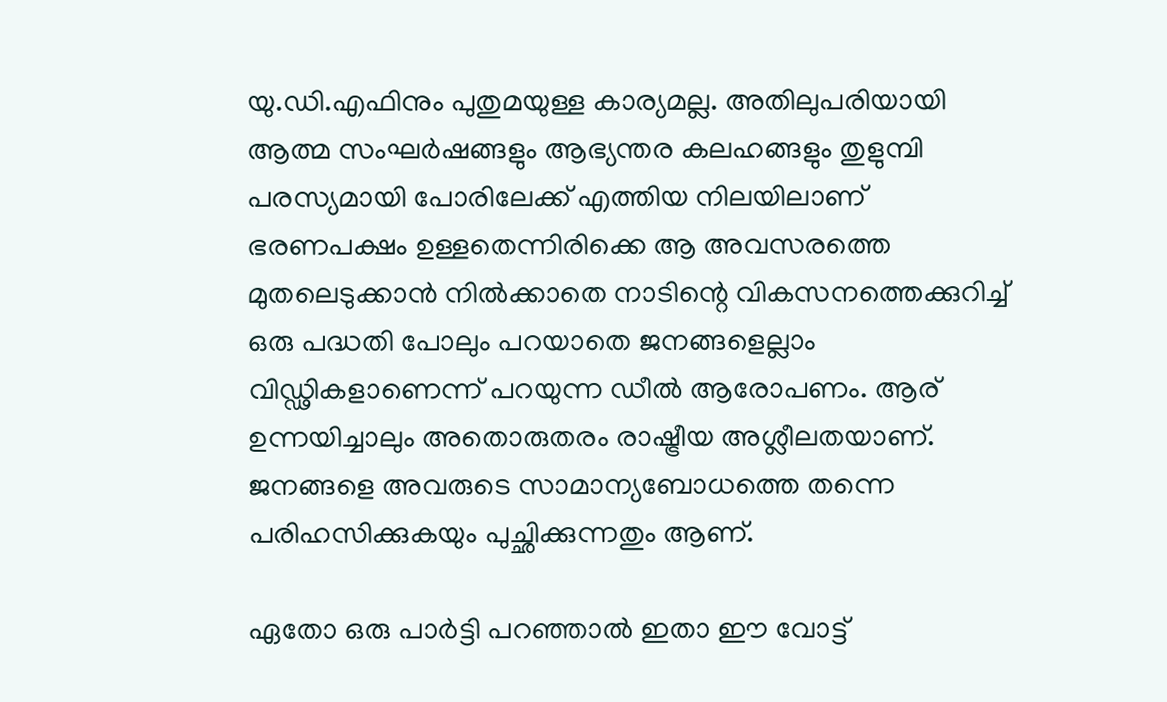യു.ഡി.എഫിനും പുതുമയുള്ള കാര്യമല്ല. അതിലുപരിയായി ആത്മ സംഘർഷങ്ങളും ആഭ്യന്തര കലഹങ്ങളും തുളുമ്പി പരസ്യമായി പോരിലേക്ക് എത്തിയ നിലയിലാണ് ഭരണപക്ഷം ഉള്ളതെന്നിരിക്കെ ആ അവസരത്തെ മുതലെടുക്കാൻ നിൽക്കാതെ നാടിന്റെ വികസനത്തെക്കുറിച്ച് ഒരു പദ്ധതി പോലും പറയാതെ ജനങ്ങളെല്ലാം വിഡ്ഢികളാണെന്ന് പറയുന്ന ഡീൽ ആരോപണം. ആര് ഉന്നയിച്ചാലും അതൊരുതരം രാഷ്ട്രീയ അശ്ലീലതയാണ്. ജനങ്ങളെ അവരുടെ സാമാന്യബോധത്തെ തന്നെ പരിഹസിക്കുകയും പുച്ഛിക്കുന്നതും ആണ്.

ഏതോ ഒരു പാർട്ടി പറഞ്ഞാൽ ഇതാ ഈ വോട്ട്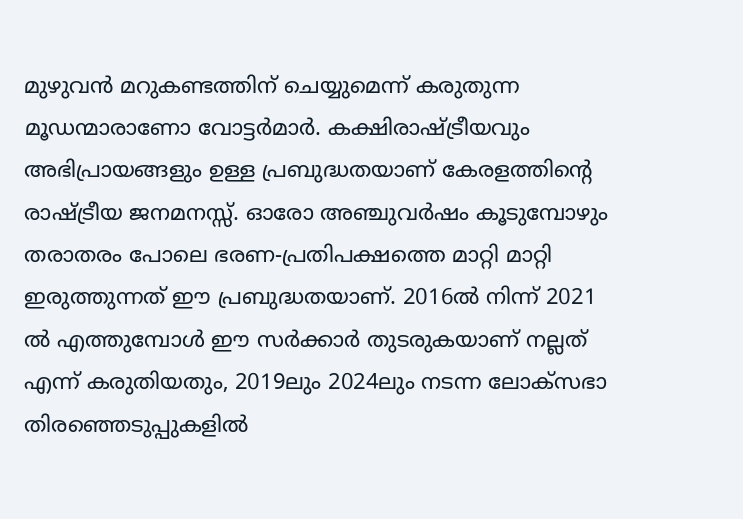മുഴുവൻ മറുകണ്ടത്തിന് ചെയ്യുമെന്ന് കരുതുന്ന മൂഡന്മാരാണോ വോട്ടർമാർ. കക്ഷിരാഷ്ട്രീയവും അഭിപ്രായങ്ങളും ഉള്ള പ്രബുദ്ധതയാണ് കേരളത്തിന്റെ രാഷ്ട്രീയ ജനമനസ്സ്. ഓരോ അഞ്ചുവർഷം കൂടുമ്പോഴും തരാതരം പോലെ ഭരണ-പ്രതിപക്ഷത്തെ മാറ്റി മാറ്റി ഇരുത്തുന്നത് ഈ പ്രബുദ്ധതയാണ്. 2016ൽ നിന്ന് 2021 ൽ എത്തുമ്പോൾ ഈ സർക്കാർ തുടരുകയാണ് നല്ലത് എന്ന് കരുതിയതും, 2019ലും 2024ലും നടന്ന ലോക്സഭാ തിരഞ്ഞെടുപ്പുകളിൽ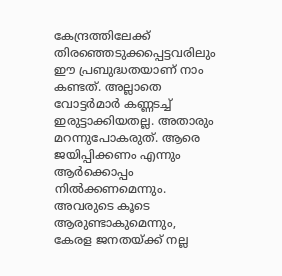കേന്ദ്രത്തിലേക്ക് തിരഞ്ഞെടുക്കപ്പെട്ടവരിലും ഈ പ്രബുദ്ധതയാണ് നാം കണ്ടത്. അല്ലാതെ വോട്ടർമാർ കണ്ണടച്ച് ഇരുട്ടാക്കിയതല്ല. അതാരും മറന്നുപോകരുത്. ആരെ ജയിപ്പിക്കണം എന്നും ആർക്കൊപ്പം നിൽക്കണമെന്നും. അവരുടെ കൂടെ ആരുണ്ടാകുമെന്നും, കേരള ജനതയ്ക്ക് നല്ല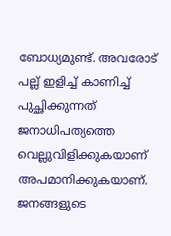ബോധ്യമുണ്ട്. അവരോട് പല്ല് ഇളിച്ച് കാണിച്ച് പുച്ഛിക്കുന്നത് ജനാധിപത്യത്തെ വെല്ലുവിളിക്കുകയാണ് അപമാനിക്കുകയാണ്. ജനങ്ങളുടെ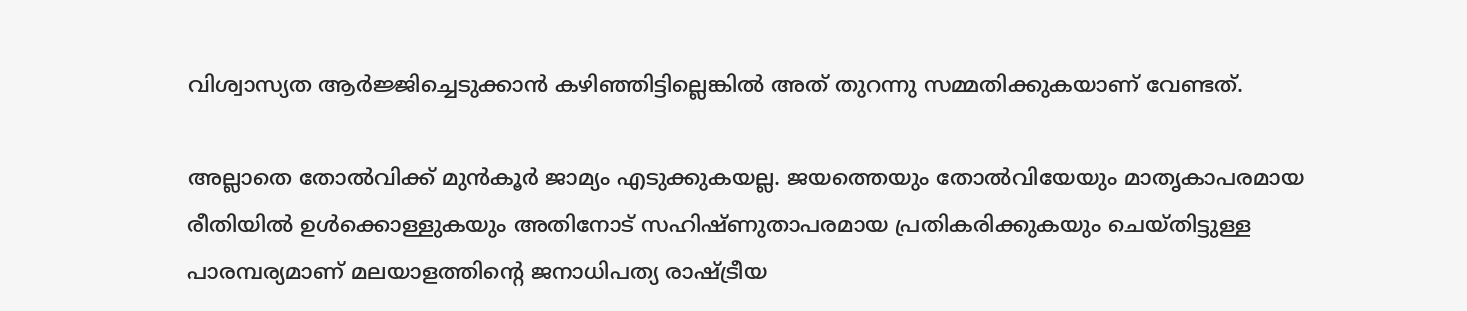വിശ്വാസ്യത ആർജ്ജിച്ചെടുക്കാൻ കഴിഞ്ഞിട്ടില്ലെങ്കിൽ അത് തുറന്നു സമ്മതിക്കുകയാണ് വേണ്ടത്.

അല്ലാതെ തോൽവിക്ക് മുൻകൂർ ജാമ്യം എടുക്കുകയല്ല. ജയത്തെയും തോൽവിയേയും മാതൃകാപരമായ രീതിയിൽ ഉൾക്കൊള്ളുകയും അതിനോട് സഹിഷ്ണുതാപരമായ പ്രതികരിക്കുകയും ചെയ്തിട്ടുള്ള പാരമ്പര്യമാണ് മലയാളത്തിന്റെ ജനാധിപത്യ രാഷ്ട്രീയ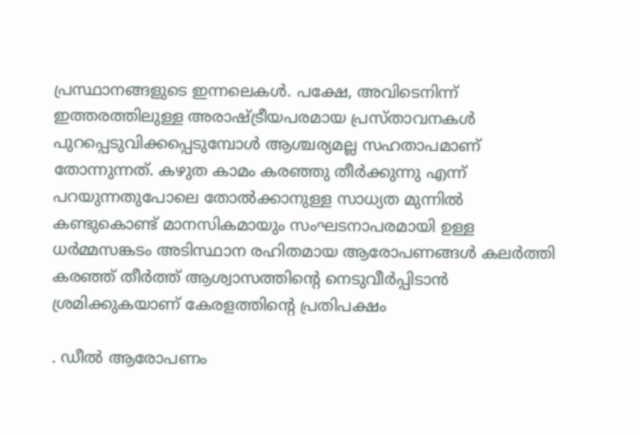പ്രസ്ഥാനങ്ങളുടെ ഇന്നലെകൾ. പക്ഷേ, അവിടെനിന്ന് ഇത്തരത്തിലുള്ള അരാഷ്ട്രീയപരമായ പ്രസ്താവനകൾ പുറപ്പെടുവിക്കപ്പെടുമ്പോൾ ആശ്ചര്യമല്ല സഹതാപമാണ് തോന്നുന്നത്. കഴുത കാമം കരഞ്ഞു തീർക്കുന്നു എന്ന് പറയുന്നതുപോലെ തോൽക്കാനുള്ള സാധ്യത മുന്നിൽ കണ്ടുകൊണ്ട് മാനസികമായും സംഘടനാപരമായി ഉള്ള ധർമ്മസങ്കടം അടിസ്ഥാന രഹിതമായ ആരോപണങ്ങൾ കലർത്തി കരഞ്ഞ് തീർത്ത് ആശ്വാസത്തിന്റെ നെടുവീർപ്പിടാൻ ശ്രമിക്കുകയാണ് കേരളത്തിൻ്റെ പ്രതിപക്ഷം

. ഡീൽ ആരോപണം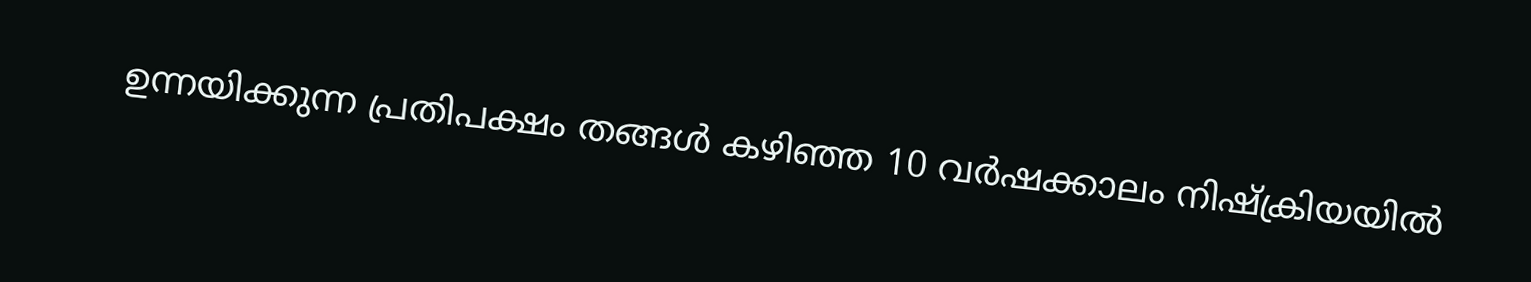ഉന്നയിക്കുന്ന പ്രതിപക്ഷം തങ്ങൾ കഴിഞ്ഞ 10 വർഷക്കാലം നിഷ്ക്രിയയിൽ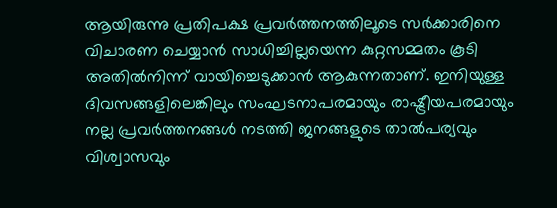ആയിരുന്നു പ്രതിപക്ഷ പ്രവർത്തനത്തിലൂടെ സർക്കാരിനെ വിചാരണ ചെയ്യാൻ സാധിച്ചില്ലയെന്ന കുറ്റസമ്മതം കൂടി അതിൽനിന്ന് വായിച്ചെടുക്കാൻ ആകുന്നതാണ്. ഇനിയുള്ള ദിവസങ്ങളിലെങ്കിലും സംഘടനാപരമായും രാഷ്ട്രീയപരമായും നല്ല പ്രവർത്തനങ്ങൾ നടത്തി ജനങ്ങളുടെ താൽപര്യവും വിശ്വാസവും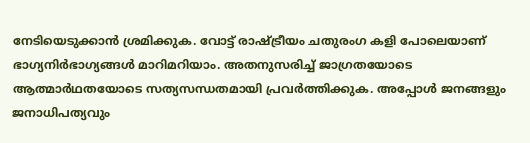നേടിയെടുക്കാൻ ശ്രമിക്കുക. വോട്ട് രാഷ്ട്രീയം ചതുരംഗ കളി പോലെയാണ് ഭാഗ്യനിർഭാഗ്യങ്ങൾ മാറിമറിയാം. അതനുസരിച്ച് ജാഗ്രതയോടെ ആത്മാർഥതയോടെ സത്യസന്ധതമായി പ്രവർത്തിക്കുക. അപ്പോൾ ജനങ്ങളും ജനാധിപത്യവും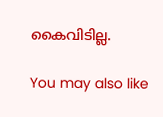കൈവിടില്ല.

You may also like